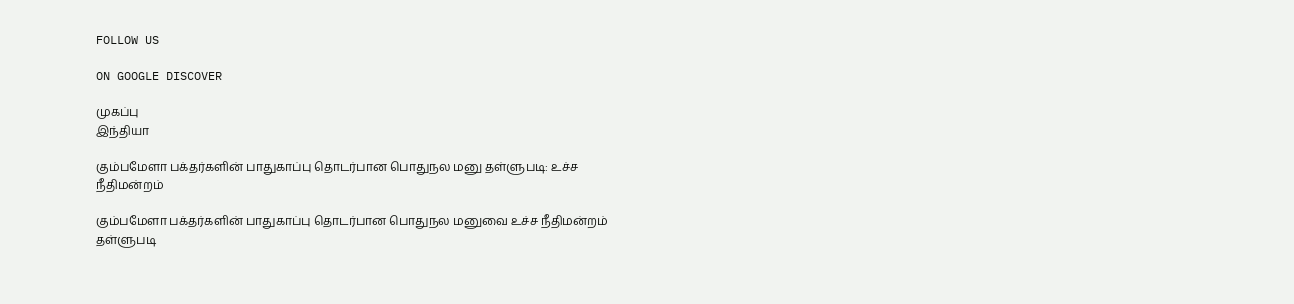FOLLOW US

ON GOOGLE DISCOVER

முகப்பு
இந்தியா

கும்பமேளா பக்தர்களின் பாதுகாப்பு தொடர்பான பொதுநல மனு தள்ளுபடி: உச்ச நீதிமன்றம்

கும்பமேளா பக்தர்களின் பாதுகாப்பு தொடர்பான பொதுநல மனுவை உச்ச நீதிமன்றம் தள்ளுபடி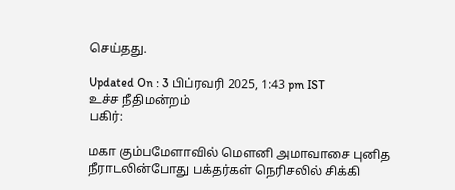செய்தது.

Updated On : 3 பிப்ரவரி 2025, 1:43 pm IST
உச்ச நீதிமன்றம்
பகிர்:

மகா கும்பமேளாவில் மௌனி அமாவாசை புனித நீராடலின்போது பக்தர்கள் நெரிசலில் சிக்கி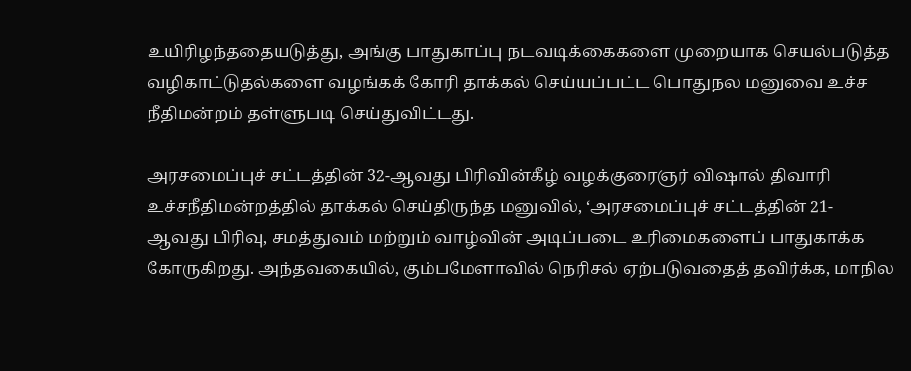உயிரிழந்ததையடுத்து, அங்கு பாதுகாப்பு நடவடிக்கைகளை முறையாக செயல்படுத்த வழிகாட்டுதல்களை வழங்கக் கோரி தாக்கல் செய்யப்பட்ட பொதுநல மனுவை உச்ச நீதிமன்றம் தள்ளுபடி செய்துவிட்டது.

அரசமைப்புச் சட்டத்தின் 32-ஆவது பிரிவின்கீழ் வழக்குரைஞர் விஷால் திவாரி உச்சநீதிமன்றத்தில் தாக்கல் செய்திருந்த மனுவில், ‘அரசமைப்புச் சட்டத்தின் 21-ஆவது பிரிவு, சமத்துவம் மற்றும் வாழ்வின் அடிப்படை உரிமைகளைப் பாதுகாக்க கோருகிறது. அந்தவகையில், கும்பமேளாவில் நெரிசல் ஏற்படுவதைத் தவிர்க்க, மாநில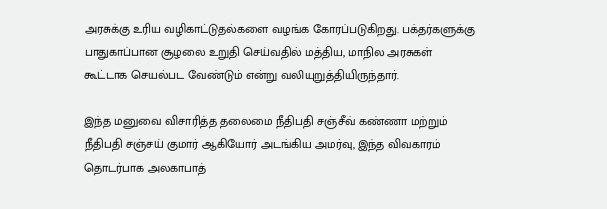அரசுக்கு உரிய வழிகாட்டுதல்களை வழங்க கோரப்படுகிறது. பக்தர்களுக்கு பாதுகாப்பான சூழலை உறுதி செய்வதில் மத்திய, மாநில அரசுகள் கூட்டாக செயல்பட வேண்டும் என்று வலியுறுத்தியிருந்தார்.

இந்த மனுவை விசாரித்த தலைமை நீதிபதி சஞ்சீவ் கண்ணா மற்றும் நீதிபதி சஞ்சய் குமார் ஆகியோர் அடங்கிய அமர்வு, இந்த விவகாரம் தொடர்பாக அலகாபாத்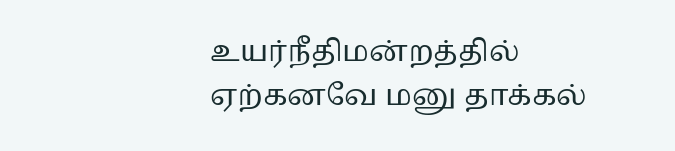உயர்நீதிமன்றத்தில் ஏற்கனவே மனு தாக்கல்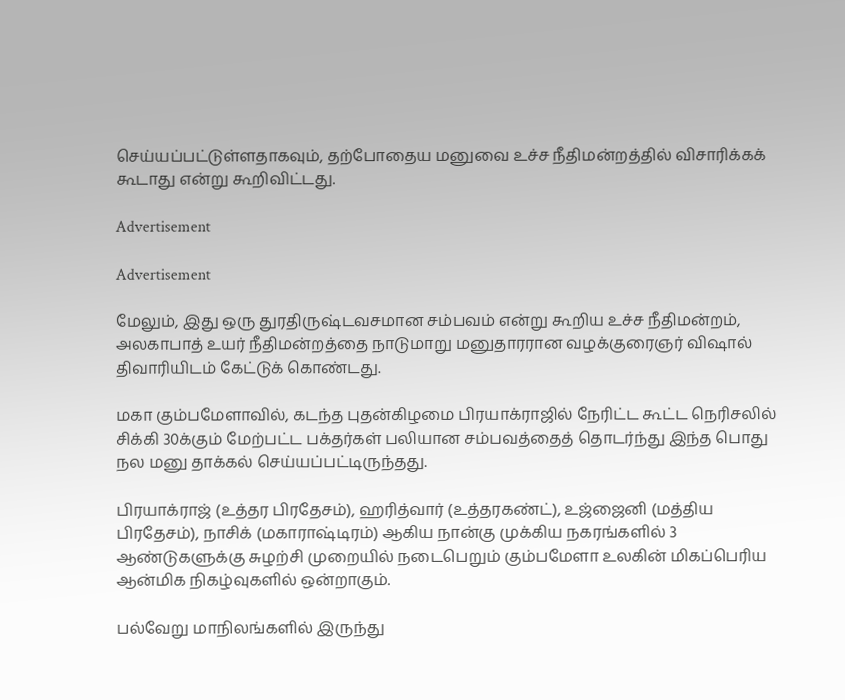செய்யப்பட்டுள்ளதாகவும், தற்போதைய மனுவை உச்ச நீதிமன்றத்தில் விசாரிக்கக் கூடாது என்று கூறிவிட்டது.

Advertisement

Advertisement

மேலும், இது ஒரு துரதிருஷ்டவசமான சம்பவம் என்று கூறிய உச்ச நீதிமன்றம், அலகாபாத் உயர் நீதிமன்றத்தை நாடுமாறு மனுதாரரான வழக்குரைஞர் விஷால் திவாரியிடம் கேட்டுக் கொண்டது.

மகா கும்பமேளாவில், கடந்த புதன்கிழமை பிரயாக்ராஜில் நேரிட்ட கூட்ட நெரிசலில் சிக்கி 30க்கும் மேற்பட்ட பக்தர்கள் பலியான சம்பவத்தைத் தொடர்ந்து இந்த பொது நல மனு தாக்கல் செய்யப்பட்டிருந்தது.

பிரயாக்ராஜ் (உத்தர பிரதேசம்), ஹரித்வார் (உத்தரகண்ட்), உஜ்ஜைனி (மத்திய பிரதேசம்), நாசிக் (மகாராஷ்டிரம்) ஆகிய நான்கு முக்கிய நகரங்களில் 3 ஆண்டுகளுக்கு சுழற்சி முறையில் நடைபெறும் கும்பமேளா உலகின் மிகப்பெரிய ஆன்மிக நிகழ்வுகளில் ஒன்றாகும்.

பல்வேறு மாநிலங்களில் இருந்து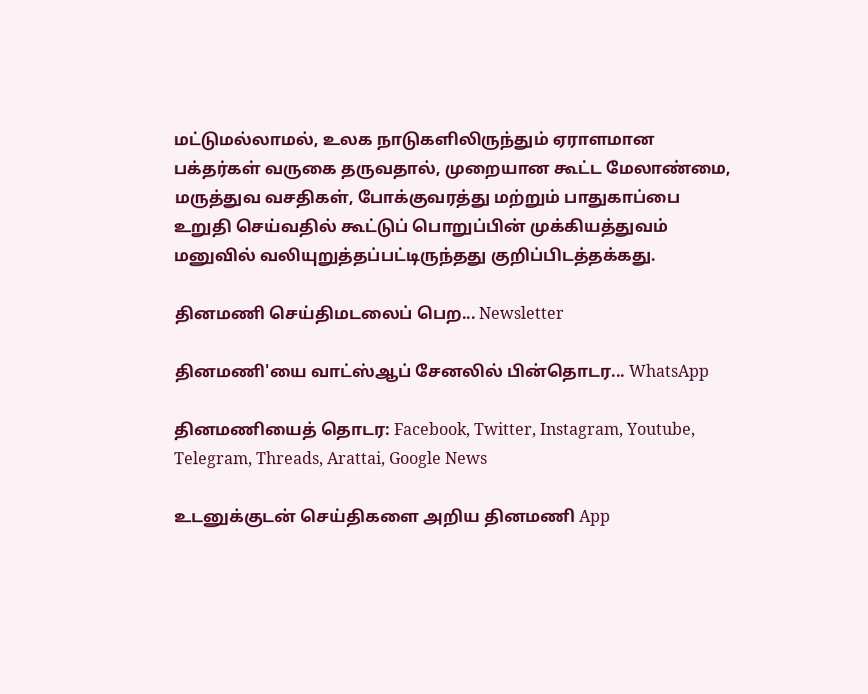மட்டுமல்லாமல், உலக நாடுகளிலிருந்தும் ஏராளமான பக்தர்கள் வருகை தருவதால், முறையான கூட்ட மேலாண்மை, மருத்துவ வசதிகள், போக்குவரத்து மற்றும் பாதுகாப்பை உறுதி செய்வதில் கூட்டுப் பொறுப்பின் முக்கியத்துவம் மனுவில் வலியுறுத்தப்பட்டிருந்தது குறிப்பிடத்தக்கது.

தினமணி செய்திமடலைப் பெற... Newsletter

தினமணி'யை வாட்ஸ்ஆப் சேனலில் பின்தொடர... WhatsApp

தினமணியைத் தொடர: Facebook, Twitter, Instagram, Youtube, Telegram, Threads, Arattai, Google News

உடனுக்குடன் செய்திகளை அறிய தினமணி App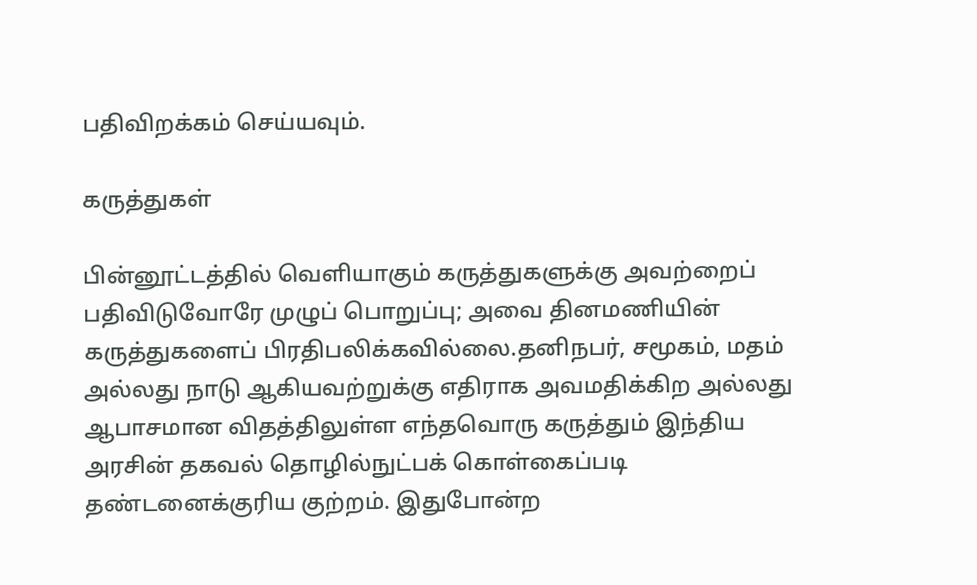பதிவிறக்கம் செய்யவும்.

கருத்துகள்

பின்னூட்டத்தில் வெளியாகும் கருத்துகளுக்கு அவற்றைப் பதிவிடுவோரே முழுப் பொறுப்பு; அவை தினமணியின் கருத்துகளைப் பிரதிபலிக்கவில்லை.தனிநபர், சமூகம், மதம் அல்லது நாடு ஆகியவற்றுக்கு எதிராக அவமதிக்கிற அல்லது ஆபாசமான விதத்திலுள்ள எந்தவொரு கருத்தும் இந்திய அரசின் தகவல் தொழில்நுட்பக் கொள்கைப்படி தண்டனைக்குரிய குற்றம். இதுபோன்ற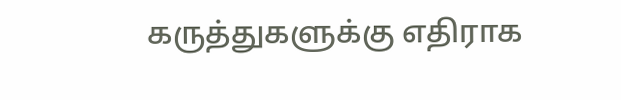கருத்துகளுக்கு எதிராக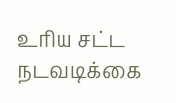உரிய சட்ட நடவடிக்கை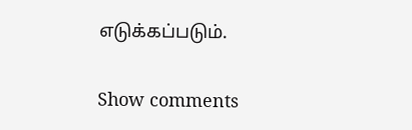எடுக்கப்படும்.

Show comments